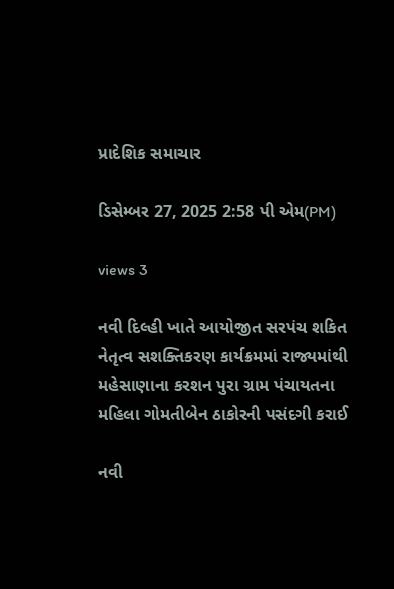પ્રાદેશિક સમાચાર

ડિસેમ્બર 27, 2025 2:58 પી એમ(PM)

views 3

નવી દિલ્હી ખાતે આયોજીત સરપંચ શકિત નેતૃત્વ સશક્તિકરણ કાર્યક્રમમાં રાજ્યમાંથી મહેસાણાના કરશન પુરા ગ્રામ પંચાયતના મહિલા ગોમતીબેન ઠાકોરની પસંદગી કરાઈ

નવી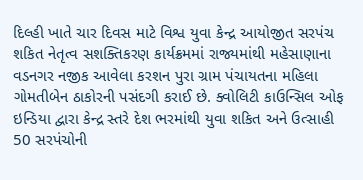દિલ્હી ખાતે ચાર દિવસ માટે વિશ્વ યુવા કેન્દ્ર આયોજીત સરપંચ શકિત નેતૃત્વ સશક્તિકરણ કાર્યક્રમમાં રાજ્યમાંથી મહેસાણાના વડનગર નજીક આવેલા કરશન પુરા ગ્રામ પંચાયતના મહિલા ગોમતીબેન ઠાકોરની પસંદગી કરાઈ છે. ક્વોલિટી કાઉન્સિલ ઓફ ઇન્ડિયા દ્વારા કેન્દ્ર સ્તરે દેશ ભરમાંથી યુવા શકિત અને ઉત્સાહી 50 સરપંચોની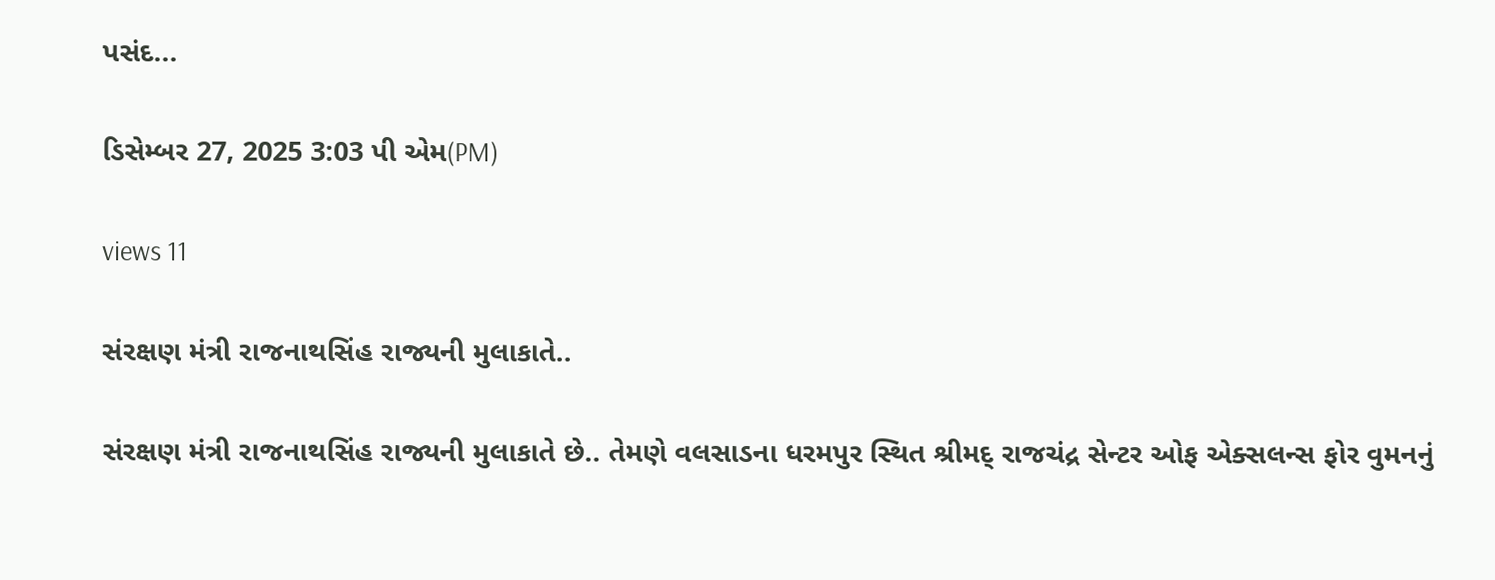પસંદ...

ડિસેમ્બર 27, 2025 3:03 પી એમ(PM)

views 11

સંરક્ષણ મંત્રી રાજનાથસિંહ રાજ્યની મુલાકાતે..

સંરક્ષણ મંત્રી રાજનાથસિંહ રાજ્યની મુલાકાતે છે.. તેમણે વલસાડના ધરમપુર સ્થિત શ્રીમદ્ રાજચંદ્ર સેન્ટર ઓફ એક્સલન્સ ફોર વુમનનું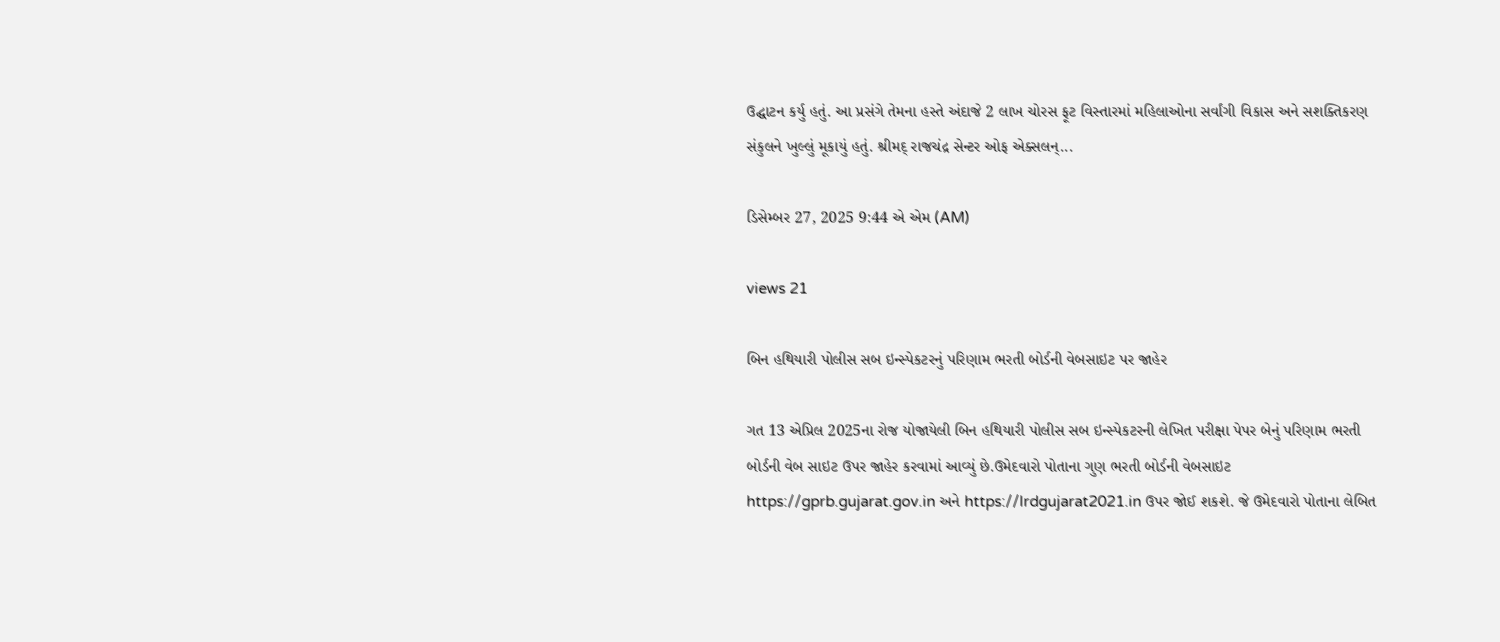ઉદ્ઘાટન કર્યુ હતું. આ પ્રસંગે તેમના હસ્તે અંદાજે 2 લાખ ચોરસ ફૂટ વિસ્તારમાં મહિલાઓના સર્વાંગી વિકાસ અને સશક્તિકરણ સંકુલને ખુલ્લું મૂકાયું હતું. શ્રીમદ્ રાજચંદ્ર સેન્ટર ઓફ એક્સલન્...

ડિસેમ્બર 27, 2025 9:44 એ એમ (AM)

views 21

બિન હથિયારી પોલીસ સબ ઇન્સ્પેકટરનું પરિણામ ભરતી બોર્ડની વેબસાઇટ પર જાહેર

ગત 13 એપ્રિલ 2025ના રોજ યોજાયેલી બિન હથિયારી પોલીસ સબ ઇન્સ્પેકટરની લેખિત પરીક્ષા પેપર બેનું પરિણામ ભરતી બોર્ડની વેબ સાઇટ ઉપર જાહેર કરવામાં આવ્યું છે.ઉમેદવારો પોતાના ગુણ ભરતી બોર્ડની વેબસાઇટ https://gprb.gujarat.gov.in અને https://lrdgujarat2021.in ઉપર જોઈ શકશે. જે ઉમેદવારો પોતાના લેબિત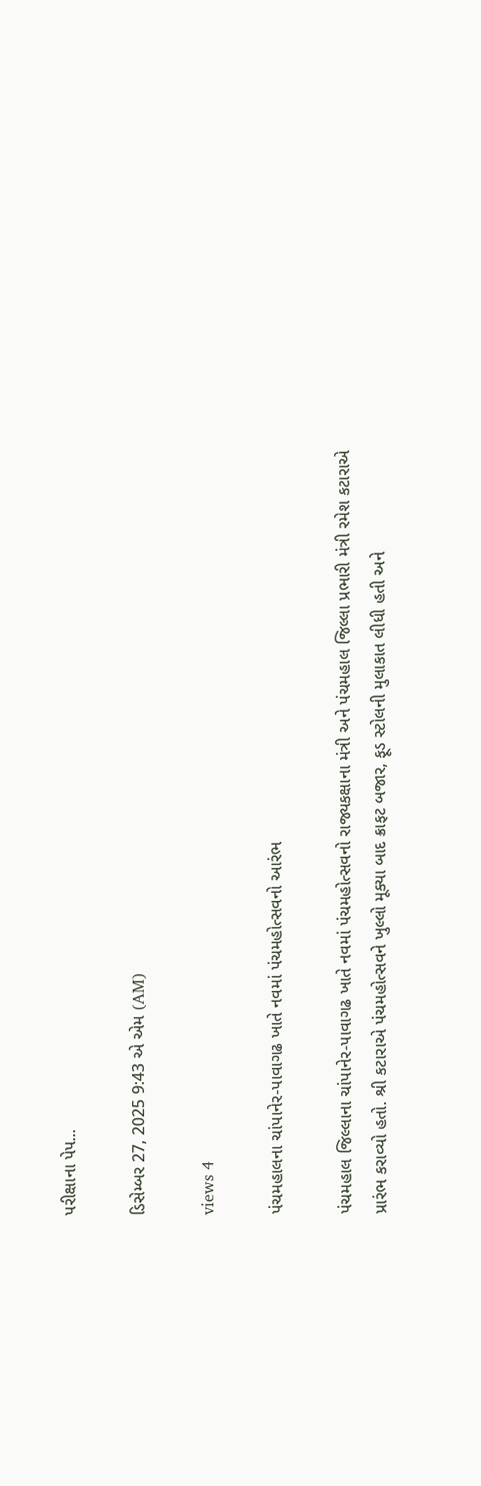પરીક્ષાના પેપ...

ડિસેમ્બર 27, 2025 9:43 એ એમ (AM)

views 4

પંચમહાલના ચાંપાનેર-પાવાગઢ ખાતે નવમાં પંચમહોત્સવનો આરંભ

પંચમહાલ જિલ્લાના ચાંપાનેર-પાવાગઢ ખાતે નવમાં પંચમહોત્સવનો રાજ્યકક્ષાના મંત્રી અને પંચમહાલ જિલ્લા પ્રભારી મંત્રી રમેશ કટારાએ પ્રારંભ કરાવ્યો હતો. શ્રી કટારાએ પંચમહોત્સવને ખુલ્લો મૂક્યા બાદ ક્રાફટ બજાર, ફૂડ સ્ટોલની મુલાકાત લીધી હતી અને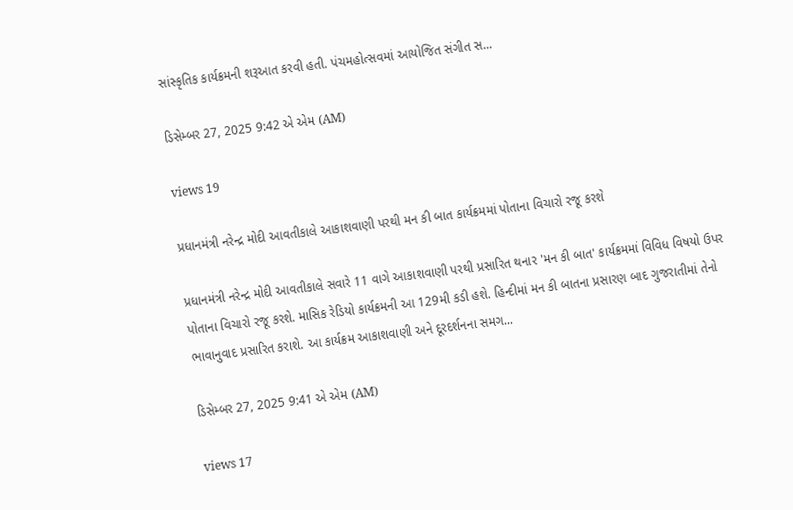સાંસ્કૃતિક કાર્યક્રમની શરૂઆત કરવી હતી. પંચમહોત્સવમાં આયોજિત સંગીત સ...

ડિસેમ્બર 27, 2025 9:42 એ એમ (AM)

views 19

પ્રધાનમંત્રી નરેન્દ્ર મોદી આવતીકાલે આકાશવાણી પરથી મન કી બાત કાર્યક્રમમાં પોતાના વિચારો રજૂ કરશે

પ્રધાનમંત્રી નરેન્દ્ર મોદી આવતીકાલે સવારે 11 વાગે આકાશવાણી પરથી પ્રસારિત થનાર 'મન કી બાત' કાર્યક્રમમાં વિવિધ વિષયો ઉપર પોતાના વિચારો રજૂ કરશે. માસિક રેડિયો કાર્યક્રમની આ 129મી કડી હશે. હિન્દીમાં મન કી બાતના પ્રસારણ બાદ ગુજરાતીમાં તેનો ભાવાનુવાદ પ્રસારિત કરાશે. આ કાર્યક્રમ આકાશવાણી અને દૂરદર્શનના સમગ...

ડિસેમ્બર 27, 2025 9:41 એ એમ (AM)

views 17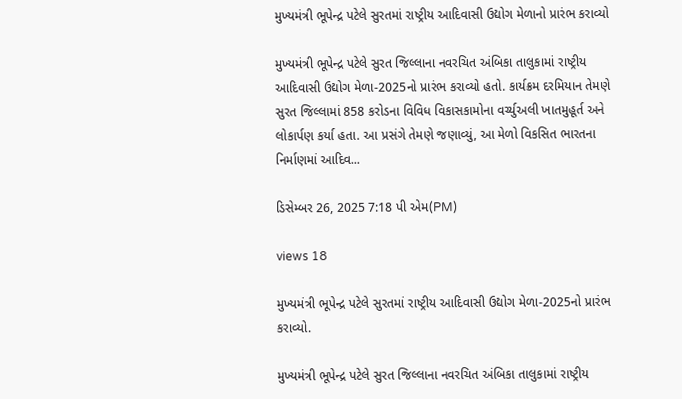મુખ્યમંત્રી ભૂપેન્દ્ર પટેલે સુરતમાં રાષ્ટ્રીય આદિવાસી ઉદ્યોગ મેળાનો પ્રારંભ કરાવ્યો

મુખ્યમંત્રી ભૂપેન્દ્ર પટેલે સુરત જિલ્લાના નવરચિત અંબિકા તાલુકામાં રાષ્ટ્રીય આદિવાસી ઉદ્યોગ મેળા-2025નો પ્રારંભ કરાવ્યો હતો. કાર્યક્રમ દરમિયાન તેમણે સુરત જિલ્લામાં 858 કરોડના વિવિધ વિકાસકામોના વર્ચ્યુઅલી ખાતમુહૂર્ત અને લોકાર્પણ કર્યા હતા. આ પ્રસંગે તેમણે જણાવ્યું, આ મેળો વિકસિત ભારતના નિર્માણમાં આદિવ...

ડિસેમ્બર 26, 2025 7:18 પી એમ(PM)

views 18

મુખ્યમંત્રી ભૂપેન્દ્ર પટેલે સુરતમાં રાષ્ટ્રીય આદિવાસી ઉદ્યોગ મેળા-2025નો પ્રારંભ કરાવ્યો.

મુખ્યમંત્રી ભૂપેન્દ્ર પટેલે સુરત જિલ્લાના નવરચિત અંબિકા તાલુકામાં રાષ્ટ્રીય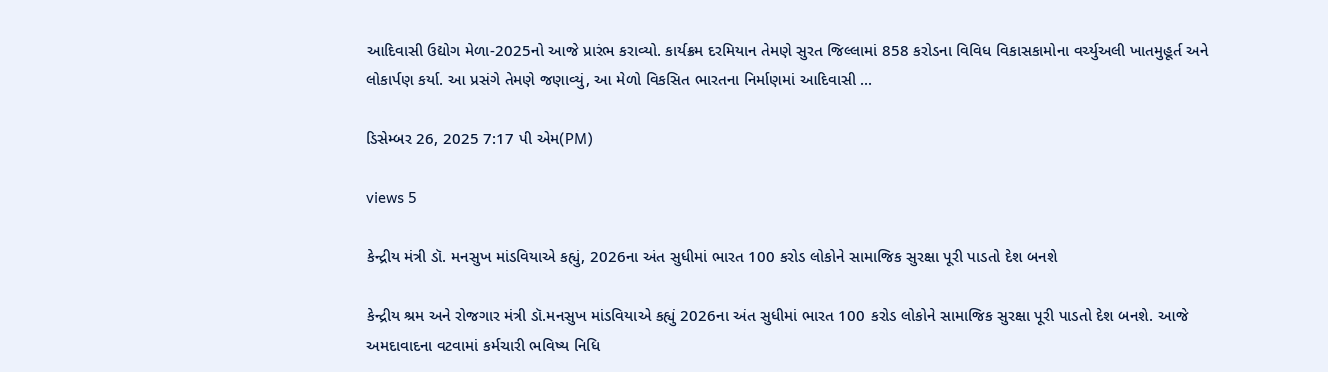આદિવાસી ઉદ્યોગ મેળા-2025નો આજે પ્રારંભ કરાવ્યો. કાર્યક્રમ દરમિયાન તેમણે સુરત જિલ્લામાં 858 કરોડના વિવિધ વિકાસકામોના વર્ચ્યુઅલી ખાતમુહૂર્ત અને લોકાર્પણ કર્યા. આ પ્રસંગે તેમણે જણાવ્યું, આ મેળો વિકસિત ભારતના નિર્માણમાં આદિવાસી ...

ડિસેમ્બર 26, 2025 7:17 પી એમ(PM)

views 5

કેન્દ્રીય મંત્રી ડૉ. મનસુખ માંડવિયાએ કહ્યું, 2026ના અંત સુધીમાં ભારત 100 કરોડ લોકોને સામાજિક સુરક્ષા પૂરી પાડતો દેશ બનશે

કેન્દ્રીય શ્રમ અને રોજગાર મંત્રી ડૉ.મનસુખ માંડવિયાએ કહ્યું 2026ના અંત સુધીમાં ભારત 100 કરોડ લોકોને સામાજિક સુરક્ષા પૂરી પાડતો દેશ બનશે. આજે અમદાવાદના વટવામાં કર્મચારી ભવિષ્ય નિધિ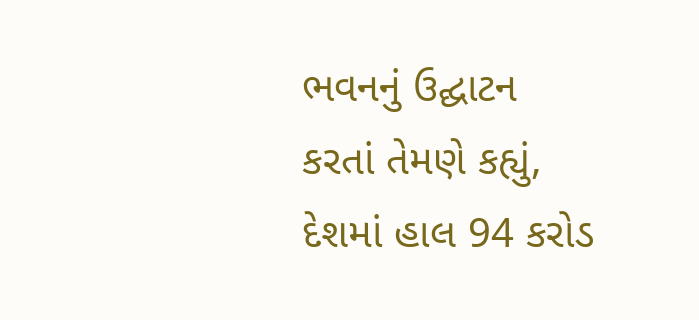ભવનનું ઉદ્ઘાટન કરતાં તેમણે કહ્યું, દેશમાં હાલ 94 કરોડ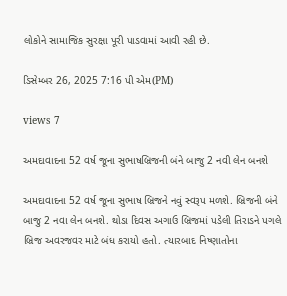લોકોને સામાજિક સુરક્ષા પૂરી પાડવામાં આવી રહી છે.

ડિસેમ્બર 26, 2025 7:16 પી એમ(PM)

views 7

અમદાવાદના 52 વર્ષ જૂના સુભાષબ્રિજની બંને બાજુ 2 નવી લેન બનશે

અમદાવાદના 52 વર્ષ જૂના સુભાષ બ્રિજને નવું સ્વરૂપ મળશે. બ્રિજની બંને બાજુ 2 નવા લેન બનશે. થોડા દિવસ અગાઉ બ્રિજમાં પડેલી તિરાડને પગલે બ્રિજ અવરજવર માટે બંધ કરાયો હતો. ત્યારબાદ નિષ્ણાતોના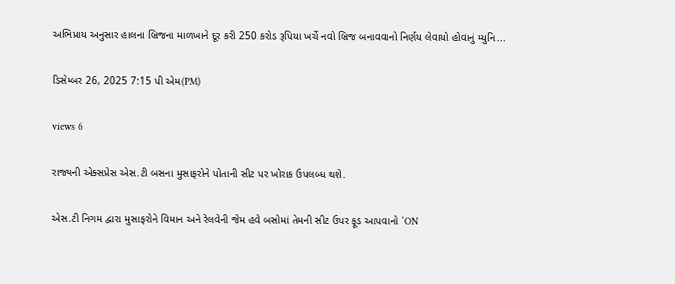અભિપ્રાય અનુસાર હાલના બ્રિજના માળખાને દૂર કરી 250 કરોડ રૂપિયા ખર્ચે નવો બ્રિજ બનાવવાનો નિર્ણય લેવાયો હોવાનું મ્યુનિ...

ડિસેમ્બર 26, 2025 7:15 પી એમ(PM)

views 6

રાજ્યની એક્સપ્રેસ એસ.ટી બસના મુસાફરોને પોતાની સીટ પર ખોરાક ઉપલબ્ધ થશે.

એસ.ટી નિગમ દ્વારા મુસાફરોને વિમાન અને રેલવેની જેમ હવે બસોમાં તેમની સીટ ઉપર ફૂડ આપવાનો ‘ON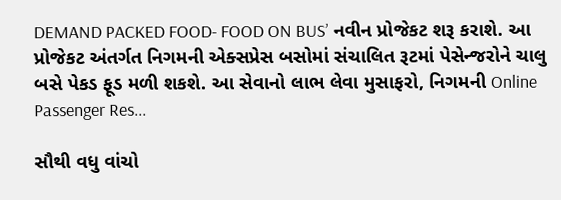DEMAND PACKED FOOD- FOOD ON BUS’ નવીન પ્રોજેકટ શરૂ કરાશે. આ પ્રોજેકટ અંતર્ગત નિગમની એક્સપ્રેસ બસોમાં સંચાલિત રૂટમાં પેસેન્જરોને ચાલુ બસે પેકડ ફૂડ મળી શકશે. આ સેવાનો લાભ લેવા મુસાફરો, નિગમની Online Passenger Res...

સૌથી વધુ વાંચો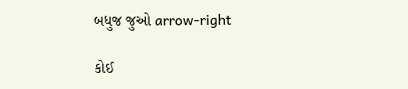બધુજ જુઓ arrow-right

કોઈ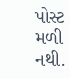પોસ્ટ મળી નથી.